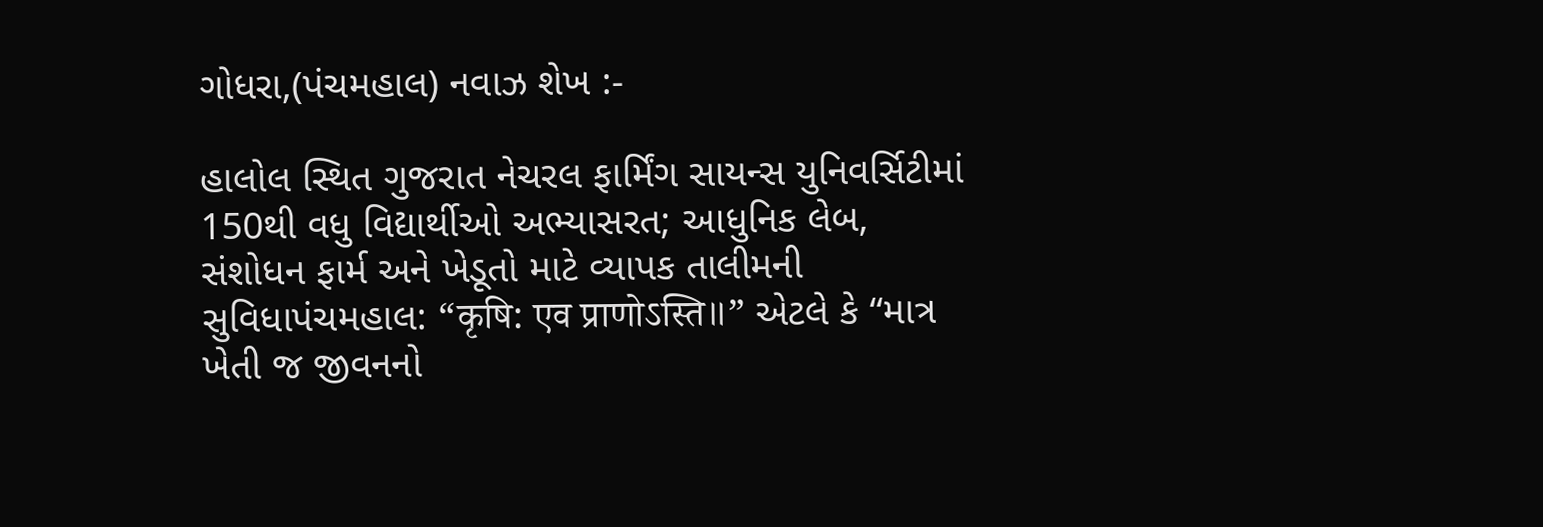ગોધરા,(પંચમહાલ) નવાઝ શેખ :-

હાલોલ સ્થિત ગુજરાત નેચરલ ફાર્મિંગ સાયન્સ યુનિવર્સિટીમાં 150થી વધુ વિદ્યાર્થીઓ અભ્યાસરત; આધુનિક લેબ, સંશોધન ફાર્મ અને ખેડૂતો માટે વ્યાપક તાલીમની સુવિધાપંચમહાલ: “कृषि: एव प्राणोऽस्ति॥” એટલે કે “માત્ર ખેતી જ જીવનનો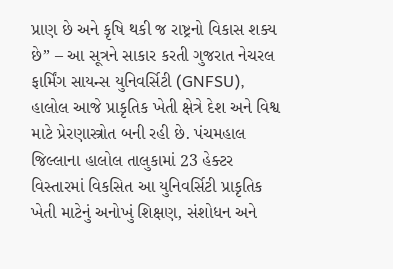પ્રાણ છે અને કૃષિ થકી જ રાષ્ટ્રનો વિકાસ શક્ય છે” – આ સૂત્રને સાકાર કરતી ગુજરાત નેચરલ ફાર્મિંગ સાયન્સ યુનિવર્સિટી (GNFSU), હાલોલ આજે પ્રાકૃતિક ખેતી ક્ષેત્રે દેશ અને વિશ્વ માટે પ્રેરણાસ્ત્રોત બની રહી છે. પંચમહાલ જિલ્લાના હાલોલ તાલુકામાં 23 હેક્ટર વિસ્તારમાં વિકસિત આ યુનિવર્સિટી પ્રાકૃતિક ખેતી માટેનું અનોખું શિક્ષણ, સંશોધન અને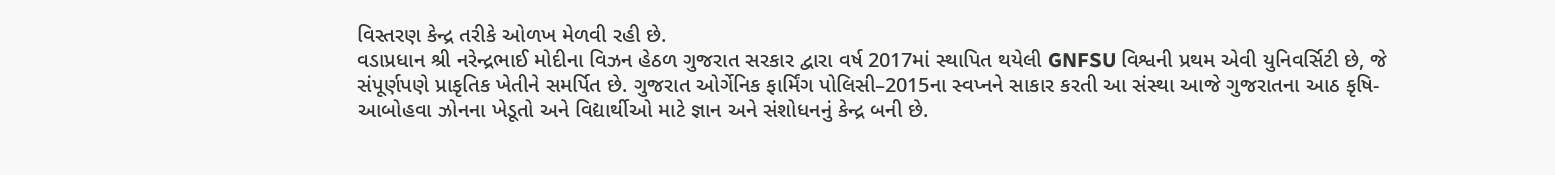વિસ્તરણ કેન્દ્ર તરીકે ઓળખ મેળવી રહી છે.
વડાપ્રધાન શ્રી નરેન્દ્રભાઈ મોદીના વિઝન હેઠળ ગુજરાત સરકાર દ્વારા વર્ષ 2017માં સ્થાપિત થયેલી GNFSU વિશ્વની પ્રથમ એવી યુનિવર્સિટી છે, જે સંપૂર્ણપણે પ્રાકૃતિક ખેતીને સમર્પિત છે. ગુજરાત ઓર્ગેનિક ફાર્મિંગ પોલિસી–2015ના સ્વપ્નને સાકાર કરતી આ સંસ્થા આજે ગુજરાતના આઠ કૃષિ-આબોહવા ઝોનના ખેડૂતો અને વિદ્યાર્થીઓ માટે જ્ઞાન અને સંશોધનનું કેન્દ્ર બની છે.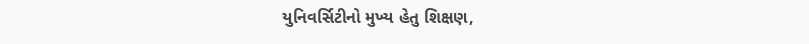યુનિવર્સિટીનો મુખ્ય હેતુ શિક્ષણ,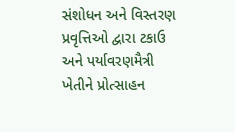સંશોધન અને વિસ્તરણ પ્રવૃત્તિઓ દ્વારા ટકાઉ અને પર્યાવરણમૈત્રી ખેતીને પ્રોત્સાહન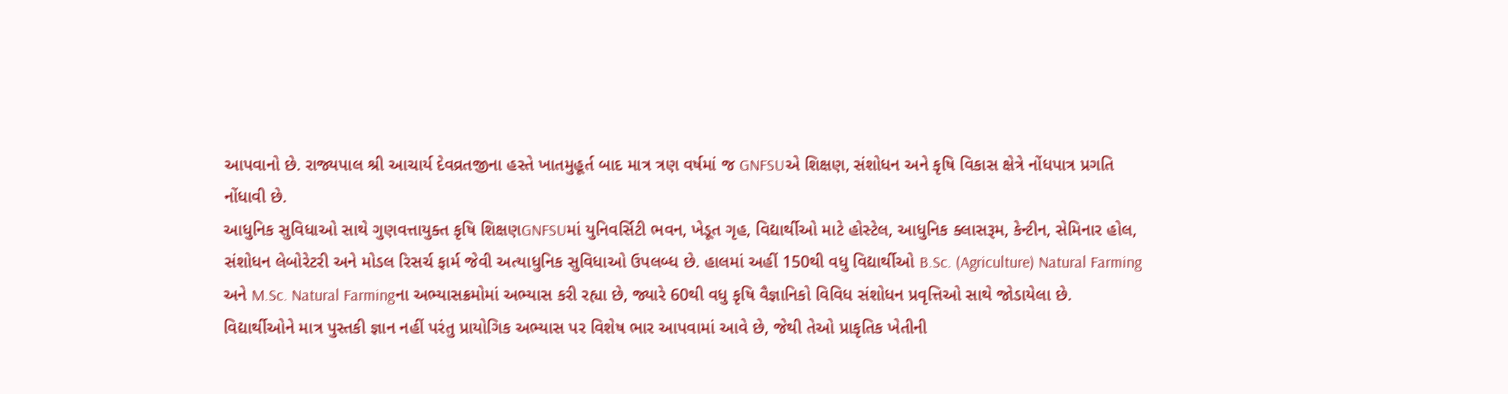આપવાનો છે. રાજ્યપાલ શ્રી આચાર્ય દેવવ્રતજીના હસ્તે ખાતમુહૂર્ત બાદ માત્ર ત્રણ વર્ષમાં જ GNFSUએ શિક્ષણ, સંશોધન અને કૃષિ વિકાસ ક્ષેત્રે નોંધપાત્ર પ્રગતિ નોંધાવી છે.
આધુનિક સુવિધાઓ સાથે ગુણવત્તાયુક્ત કૃષિ શિક્ષણGNFSUમાં યુનિવર્સિટી ભવન, ખેડૂત ગૃહ, વિદ્યાર્થીઓ માટે હોસ્ટેલ, આધુનિક ક્લાસરૂમ, કેન્ટીન, સેમિનાર હોલ, સંશોધન લેબોરેટરી અને મોડલ રિસર્ચ ફાર્મ જેવી અત્યાધુનિક સુવિધાઓ ઉપલબ્ધ છે. હાલમાં અહીં 150થી વધુ વિદ્યાર્થીઓ B.Sc. (Agriculture) Natural Farming અને M.Sc. Natural Farmingના અભ્યાસક્રમોમાં અભ્યાસ કરી રહ્યા છે, જ્યારે 60થી વધુ કૃષિ વૈજ્ઞાનિકો વિવિધ સંશોધન પ્રવૃત્તિઓ સાથે જોડાયેલા છે.
વિદ્યાર્થીઓને માત્ર પુસ્તકી જ્ઞાન નહીં પરંતુ પ્રાયોગિક અભ્યાસ પર વિશેષ ભાર આપવામાં આવે છે, જેથી તેઓ પ્રાકૃતિક ખેતીની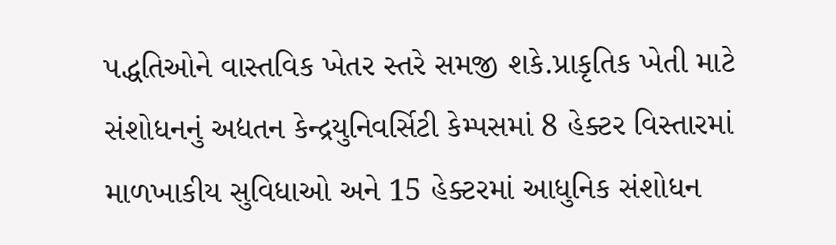પદ્ધતિઓને વાસ્તવિક ખેતર સ્તરે સમજી શકે.પ્રાકૃતિક ખેતી માટે સંશોધનનું અદ્યતન કેન્દ્રયુનિવર્સિટી કેમ્પસમાં 8 હેક્ટર વિસ્તારમાં માળખાકીય સુવિધાઓ અને 15 હેક્ટરમાં આધુનિક સંશોધન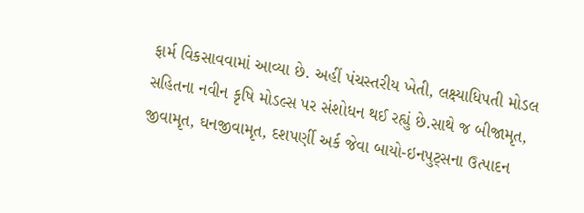ફાર્મ વિકસાવવામાં આવ્યા છે. અહીં પંચસ્તરીય ખેતી, લક્ષ્યાધિપતી મોડલ સહિતના નવીન કૃષિ મોડલ્સ પર સંશોધન થઈ રહ્યું છે.સાથે જ બીજામૃત, જીવામૃત, ઘનજીવામૃત, દશપર્ણી અર્ક જેવા બાયો-ઇનપુટ્સના ઉત્પાદન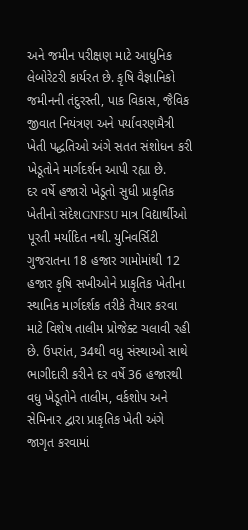અને જમીન પરીક્ષણ માટે આધુનિક લેબોરેટરી કાર્યરત છે. કૃષિ વૈજ્ઞાનિકો જમીનની તંદુરસ્તી, પાક વિકાસ, જૈવિક જીવાત નિયંત્રણ અને પર્યાવરણમૈત્રી ખેતી પદ્ધતિઓ અંગે સતત સંશોધન કરી ખેડૂતોને માર્ગદર્શન આપી રહ્યા છે.
દર વર્ષે હજારો ખેડૂતો સુધી પ્રાકૃતિક ખેતીનો સંદેશGNFSU માત્ર વિદ્યાર્થીઓ પૂરતી મર્યાદિત નથી. યુનિવર્સિટી ગુજરાતના 18 હજાર ગામોમાંથી 12 હજાર કૃષિ સખીઓને પ્રાકૃતિક ખેતીના સ્થાનિક માર્ગદર્શક તરીકે તૈયાર કરવા માટે વિશેષ તાલીમ પ્રોજેક્ટ ચલાવી રહી છે. ઉપરાંત, 34થી વધુ સંસ્થાઓ સાથે ભાગીદારી કરીને દર વર્ષે 36 હજારથી વધુ ખેડૂતોને તાલીમ, વર્કશોપ અને સેમિનાર દ્વારા પ્રાકૃતિક ખેતી અંગે જાગૃત કરવામાં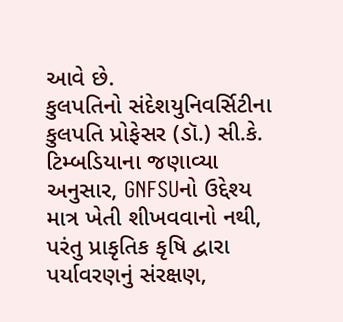આવે છે.
કુલપતિનો સંદેશયુનિવર્સિટીના કુલપતિ પ્રોફેસર (ડૉ.) સી.કે. ટિમ્બડિયાના જણાવ્યા અનુસાર, GNFSUનો ઉદ્દેશ્ય માત્ર ખેતી શીખવવાનો નથી, પરંતુ પ્રાકૃતિક કૃષિ દ્વારા પર્યાવરણનું સંરક્ષણ,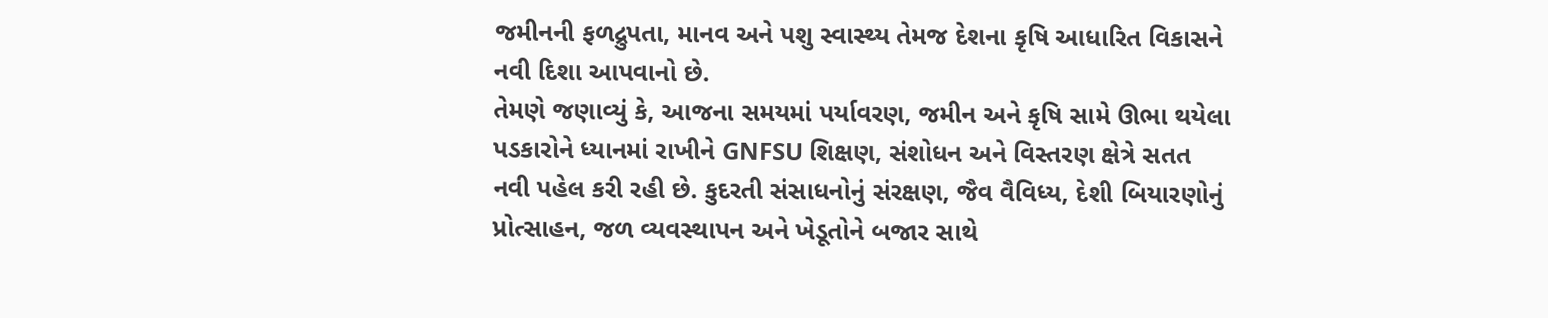જમીનની ફળદ્રુપતા, માનવ અને પશુ સ્વાસ્થ્ય તેમજ દેશના કૃષિ આધારિત વિકાસને નવી દિશા આપવાનો છે.
તેમણે જણાવ્યું કે, આજના સમયમાં પર્યાવરણ, જમીન અને કૃષિ સામે ઊભા થયેલા પડકારોને ધ્યાનમાં રાખીને GNFSU શિક્ષણ, સંશોધન અને વિસ્તરણ ક્ષેત્રે સતત નવી પહેલ કરી રહી છે. કુદરતી સંસાધનોનું સંરક્ષણ, જૈવ વૈવિધ્ય, દેશી બિયારણોનું પ્રોત્સાહન, જળ વ્યવસ્થાપન અને ખેડૂતોને બજાર સાથે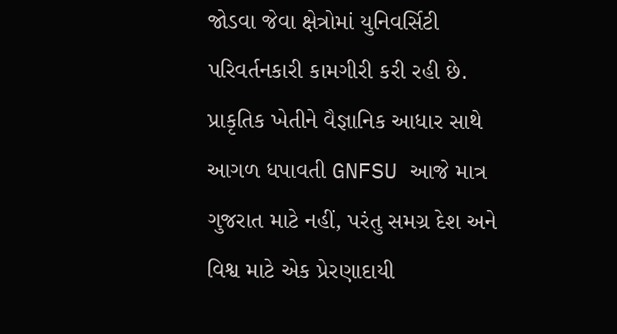જોડવા જેવા ક્ષેત્રોમાં યુનિવર્સિટી પરિવર્તનકારી કામગીરી કરી રહી છે.
પ્રાકૃતિક ખેતીને વૈજ્ઞાનિક આધાર સાથે આગળ ધપાવતી GNFSU આજે માત્ર ગુજરાત માટે નહીં, પરંતુ સમગ્ર દેશ અને વિશ્વ માટે એક પ્રેરણાદાયી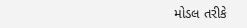મોડલ તરીકે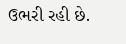ઉભરી રહી છે.